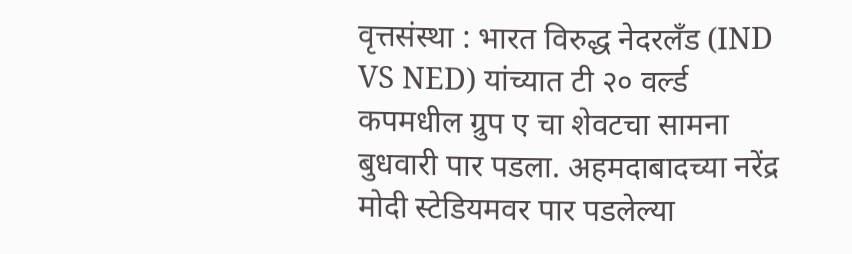वृत्तसंस्था : भारत विरुद्ध नेदरलँड (IND VS NED) यांच्यात टी २० वर्ल्ड कपमधील ग्रुप ए चा शेवटचा सामना बुधवारी पार पडला. अहमदाबादच्या नरेंद्र मोदी स्टेडियमवर पार पडलेल्या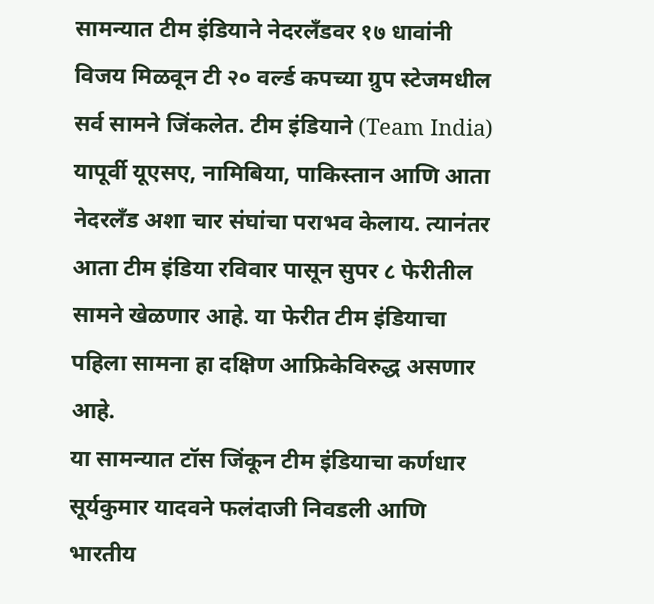सामन्यात टीम इंडियाने नेदरलँडवर १७ धावांनी विजय मिळवून टी २० वर्ल्ड कपच्या ग्रुप स्टेजमधील सर्व सामने जिंकलेत. टीम इंडियाने (Team India) यापूर्वी यूएसए, नामिबिया, पाकिस्तान आणि आता नेदरलँड अशा चार संघांचा पराभव केलाय. त्यानंतर आता टीम इंडिया रविवार पासून सुपर ८ फेरीतील सामने खेळणार आहे. या फेरीत टीम इंडियाचा पहिला सामना हा दक्षिण आफ्रिकेविरुद्ध असणार आहे.
या सामन्यात टॉस जिंकून टीम इंडियाचा कर्णधार सूर्यकुमार यादवने फलंदाजी निवडली आणि भारतीय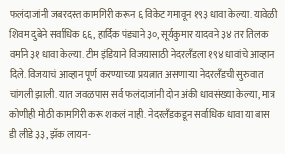फलंदाजांनी जबरदस्त कामगिरी करून ६ विकेट गमावून १९३ धावा केल्या. यावेळी शिवम दुबेने सर्वाधिक ६६, हार्दिक पंड्याने ३०, सूर्यकुमार यादवने ३४ तर तिलक वर्माने ३१ धावा केल्या. टीम इंडियाने विजयासाठी नेदरलँडला १९४ धावांचे आव्हान दिले. विजयाचं आव्हान पूर्ण करण्याच्या प्रयत्नात असणाऱ्या नेदरलँडची सुरुवात चांगली झाली. यात जवळपास सर्व फलंदाजांनी दोन अंकी धावसंख्या केल्या, मात्र कोणीही मोठी कामगिरी करू शकलं नाही. नेदरलँडकडून सर्वाधिक धावा या बास डी लीडे ३३, झॅक लायन-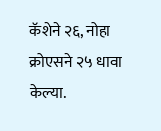कॅशेने २६, नोहा क्रोएसने २५ धावा केल्या.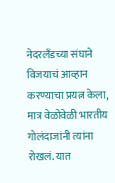नेदरलँडच्या संघाने विजयाचं आव्हान करण्याचा प्रयत्न केला, मात्र वेळोवेळी भारतीय गोलंदाजांनी त्यांना रोखलं. यात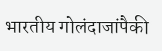भारतीय गोलंदाजांपैकी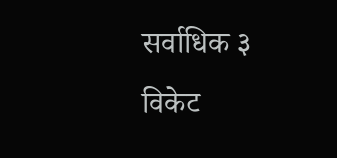सर्वाधिक ३ विकेट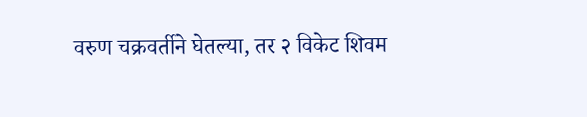वरुण चक्रवर्तीने घेतल्या, तर २ विकेट शिवम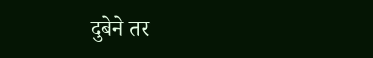दुबेने तर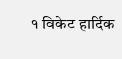१ विकेट हार्दिक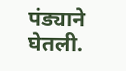पंड्याने घेतली.